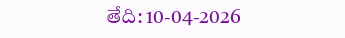తేది: 10-04-2026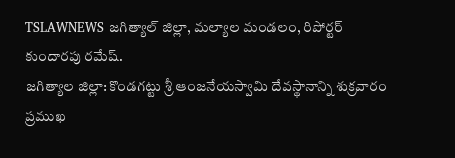TSLAWNEWS జగిత్యాల్ జిల్లా, మల్యాల మండలం, రిపోర్టర్ కుందారపు రమేష్.
జగిత్యాల జిల్లా: కొండగట్టు శ్రీ ఆంజనేయస్వామి దేవస్థానాన్ని శుక్రవారం ప్రముఖ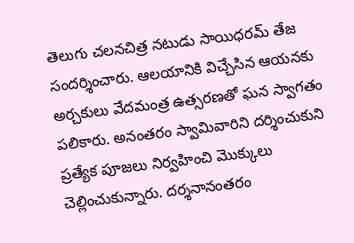తెలుగు చలనచిత్ర నటుడు సాయిధరమ్ తేజ సందర్శించారు. ఆలయానికి విచ్చేసిన ఆయనకు అర్చకులు వేదమంత్ర ఉత్సరణతో ఘన స్వాగతం పలికారు. అనంతరం స్వామివారిని దర్శించుకుని ప్రత్యేక పూజలు నిర్వహించి మొక్కులు చెల్లించుకున్నారు. దర్శనానంతరం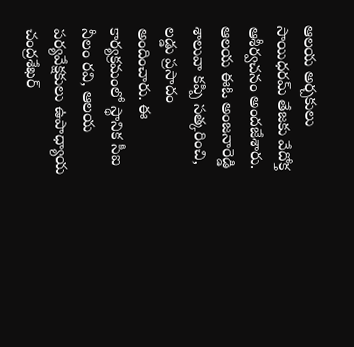ఆలయ అర్చకులు సాయిధరమ్ తేజకు వేదోక్త ఆశీర్వచనం అందజేశారు. ఆలయ ఈఓ అంజనారెడ్డి శాలువా కప్పి సత్కరించి, లడ్డు ప్రసాదం అందించారు. ఈ కార్యక్రమంలో స్థానిక సీఐ నీలం రవి, ఆలయ పర్యవేక్షకులు ఉపాధ్యాయ చంద్రశేఖర్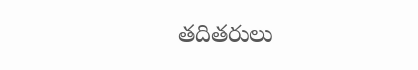తదితరులు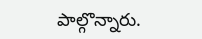పాల్గొన్నారు.